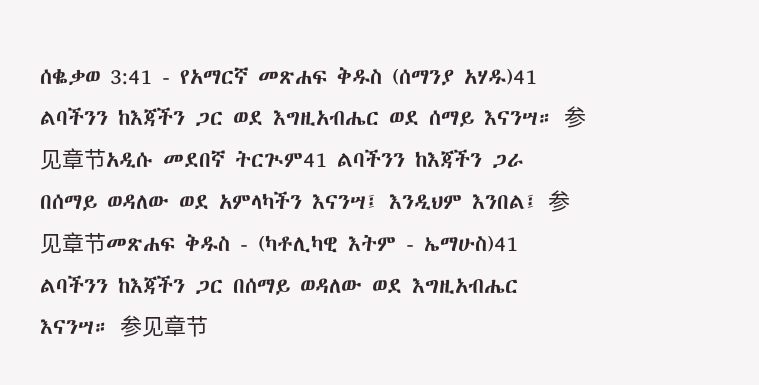ሰቈቃወ 3:41 - የአማርኛ መጽሐፍ ቅዱስ (ሰማንያ አሃዱ)41 ልባችንን ከእጃችን ጋር ወደ እግዚአብሔር ወደ ሰማይ እናንሣ። 参见章节አዲሱ መደበኛ ትርጒም41 ልባችንን ከእጃችን ጋራ በሰማይ ወዳለው ወደ አምላካችን እናንሣ፤ እንዲህም እንበል፤ 参见章节መጽሐፍ ቅዱስ - (ካቶሊካዊ እትም - ኤማሁስ)41 ልባችንን ከእጃችን ጋር በሰማይ ወዳለው ወደ እግዚአብሔር እናንሣ። 参见章节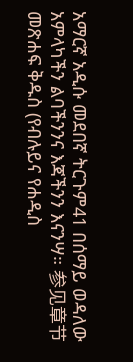አማርኛ አዲሱ መደበኛ ትርጉም41 በሰማይ ወዳለው አምላካችን ልባችንንና እጃችንን እናንሣ። 参见章节መጽሐፍ ቅዱስ (የብሉይና የሐዲስ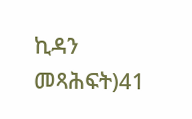ኪዳን መጻሕፍት)41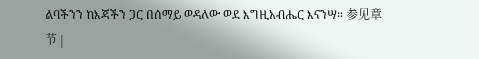ልባችንን ከእጃችን ጋር በሰማይ ወዳለው ወደ እግዚአብሔር እናንሣ። 参见章节 |